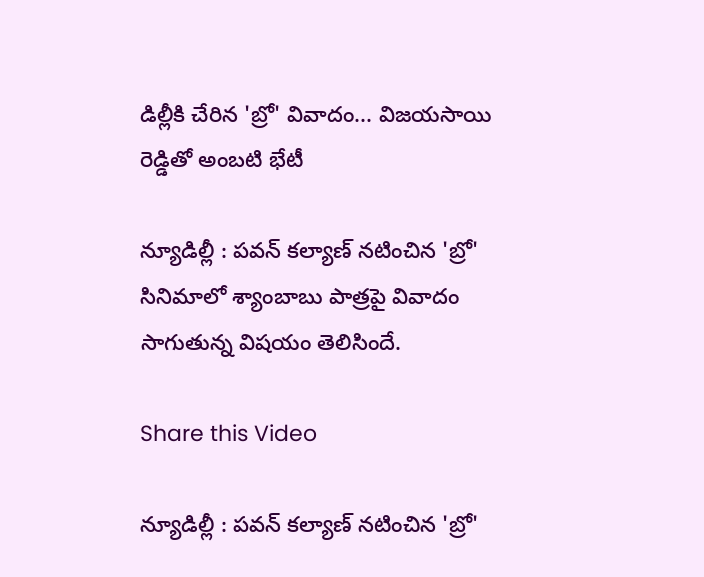డిల్లీకి చేరిన 'బ్రో' వివాదం... విజయసాయి రెడ్డితో అంబటి భేటీ

న్యూడిల్లీ : పవన్ కల్యాణ్ నటించిన 'బ్రో' సినిమాలో శ్యాంబాబు పాత్రపై వివాదం సాగుతున్న విషయం తెలిసిందే.

Share this Video

న్యూడిల్లీ : పవన్ కల్యాణ్ నటించిన 'బ్రో'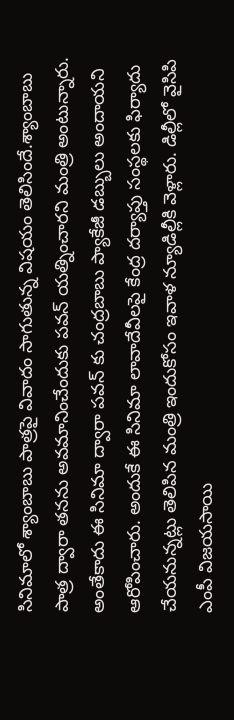సినిమాలో శ్యాంబాబు పాత్రపై వివాదం సాగుతున్న విషయం తెలిసిందే.శ్యాంబాబు పాత్ర ద్వారా తనను అవమానించేందుకు పవన్ యత్నించారని మంత్రి అంటున్నారు. అంతేకాదు ఈ సినిమా ద్వారా పవన్ కు చంద్రబాబు ప్యాకేజీ డబ్బులు అందాయని ఆరోపించారు. అందుకే ఈ సినిమా లావాదేవీలపై కేంద్ర దర్యాప్తు సంస్థలకు ఫిర్యాదు చేయనున్నట్లు తెలిపిన మంత్రి ఇందుకోసం ఇవాళ న్యూడిల్లీకి వెళ్లారు. డిల్లీలో వైసిపి ఎంపీ విజయసాయి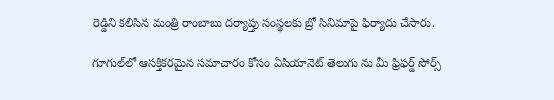రెడ్డిని కలిసిన మంత్రి రాంబాబు దర్యాప్తు సంస్థలకు బ్రో సినిమాపై ఫిర్యాదు చేసారు.

గూగుల్‌లో ఆసక్తికరమైన సమాచారం కోసం ఏసియానెట్ తెలుగు ను మీ ఫ్రిఫర్డ్ సోర్స్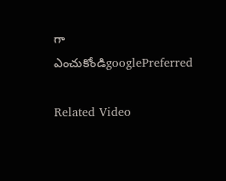గా ఎంచుకోండిgooglePreferred

Related Video